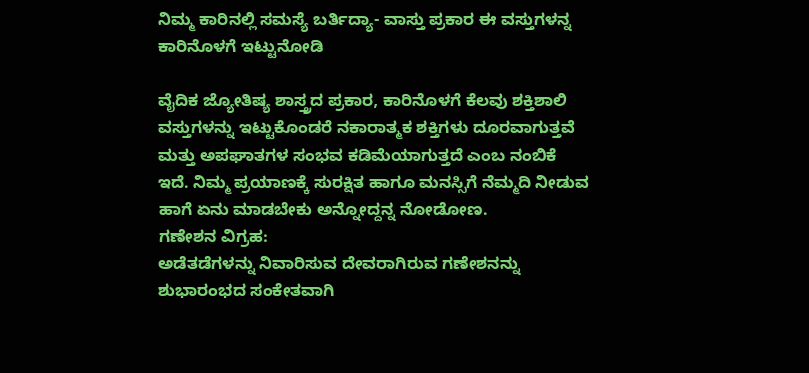ನಿಮ್ಮ ಕಾರಿನಲ್ಲಿ ಸಮಸ್ಯೆ ಬರ್ತಿದ್ಯಾ- ವಾಸ್ತು ಪ್ರಕಾರ ಈ ವಸ್ತುಗಳನ್ನ ಕಾರಿನೊಳಗೆ ಇಟ್ಟುನೋಡಿ

ವೈದಿಕ ಜ್ಯೋತಿಷ್ಯ ಶಾಸ್ತ್ರದ ಪ್ರಕಾರ, ಕಾರಿನೊಳಗೆ ಕೆಲವು ಶಕ್ತಿಶಾಲಿ ವಸ್ತುಗಳನ್ನು ಇಟ್ಟುಕೊಂಡರೆ ನಕಾರಾತ್ಮಕ ಶಕ್ತಿಗಳು ದೂರವಾಗುತ್ತವೆ ಮತ್ತು ಅಪಘಾತಗಳ ಸಂಭವ ಕಡಿಮೆಯಾಗುತ್ತದೆ ಎಂಬ ನಂಬಿಕೆ ಇದೆ. ನಿಮ್ಮ ಪ್ರಯಾಣಕ್ಕೆ ಸುರಕ್ಷಿತ ಹಾಗೂ ಮನಸ್ಸಿಗೆ ನೆಮ್ಮದಿ ನೀಡುವ ಹಾಗೆ ಏನು ಮಾಡಬೇಕು ಅನ್ನೋದ್ದನ್ನ ನೋಡೋಣ.
ಗಣೇಶನ ವಿಗ್ರಹ:
ಅಡೆತಡೆಗಳನ್ನು ನಿವಾರಿಸುವ ದೇವರಾಗಿರುವ ಗಣೇಶನನ್ನು ಶುಭಾರಂಭದ ಸಂಕೇತವಾಗಿ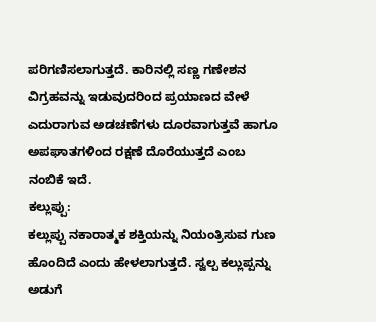ಪರಿಗಣಿಸಲಾಗುತ್ತದೆ. ಕಾರಿನಲ್ಲಿ ಸಣ್ಣ ಗಣೇಶನ ವಿಗ್ರಹವನ್ನು ಇಡುವುದರಿಂದ ಪ್ರಯಾಣದ ವೇಳೆ ಎದುರಾಗುವ ಅಡಚಣೆಗಳು ದೂರವಾಗುತ್ತವೆ ಹಾಗೂ ಅಪಘಾತಗಳಿಂದ ರಕ್ಷಣೆ ದೊರೆಯುತ್ತದೆ ಎಂಬ ನಂಬಿಕೆ ಇದೆ.
ಕಲ್ಲುಪ್ಪು:
ಕಲ್ಲುಪ್ಪು ನಕಾರಾತ್ಮಕ ಶಕ್ತಿಯನ್ನು ನಿಯಂತ್ರಿಸುವ ಗುಣ ಹೊಂದಿದೆ ಎಂದು ಹೇಳಲಾಗುತ್ತದೆ. ಸ್ವಲ್ಪ ಕಲ್ಲುಪ್ಪನ್ನು ಅಡುಗೆ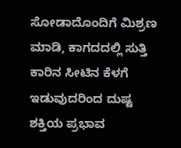ಸೋಡಾದೊಂದಿಗೆ ಮಿಶ್ರಣ ಮಾಡಿ, ಕಾಗದದಲ್ಲಿ ಸುತ್ತಿ ಕಾರಿನ ಸೀಟಿನ ಕೆಳಗೆ ಇಡುವುದರಿಂದ ದುಷ್ಟ ಶಕ್ತಿಯ ಪ್ರಭಾವ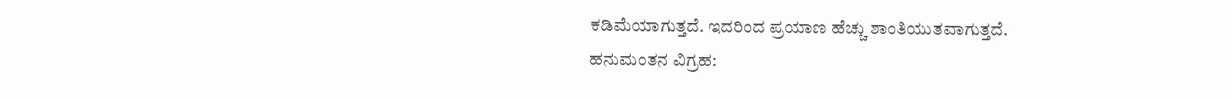ಕಡಿಮೆಯಾಗುತ್ತದೆ. ಇದರಿಂದ ಪ್ರಯಾಣ ಹೆಚ್ಚು ಶಾಂತಿಯುತವಾಗುತ್ತದೆ.
ಹನುಮಂತನ ವಿಗ್ರಹ: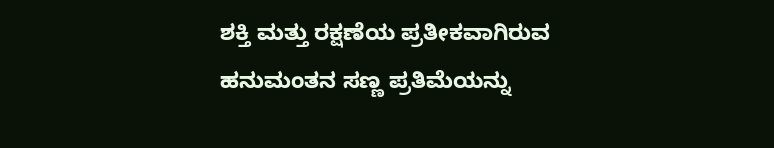ಶಕ್ತಿ ಮತ್ತು ರಕ್ಷಣೆಯ ಪ್ರತೀಕವಾಗಿರುವ ಹನುಮಂತನ ಸಣ್ಣ ಪ್ರತಿಮೆಯನ್ನು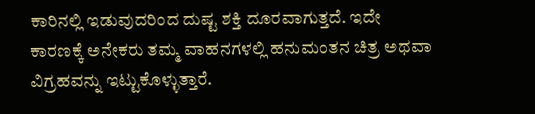ಕಾರಿನಲ್ಲಿ ಇಡುವುದರಿಂದ ದುಷ್ಟ ಶಕ್ತಿ ದೂರವಾಗುತ್ತದೆ. ಇದೇ ಕಾರಣಕ್ಕೆ ಅನೇಕರು ತಮ್ಮ ವಾಹನಗಳಲ್ಲಿ ಹನುಮಂತನ ಚಿತ್ರ ಅಥವಾ ವಿಗ್ರಹವನ್ನು ಇಟ್ಟುಕೊಳ್ಳುತ್ತಾರೆ.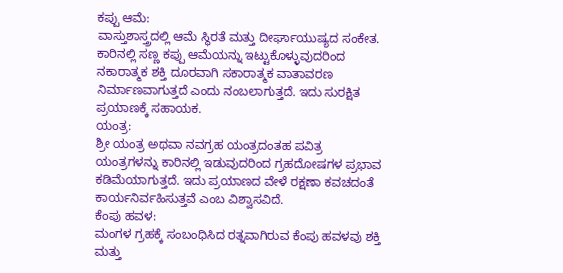ಕಪ್ಪು ಆಮೆ:
ವಾಸ್ತುಶಾಸ್ತ್ರದಲ್ಲಿ ಆಮೆ ಸ್ಥಿರತೆ ಮತ್ತು ದೀರ್ಘಾಯುಷ್ಯದ ಸಂಕೇತ. ಕಾರಿನಲ್ಲಿ ಸಣ್ಣ ಕಪ್ಪು ಆಮೆಯನ್ನು ಇಟ್ಟುಕೊಳ್ಳುವುದರಿಂದ ನಕಾರಾತ್ಮಕ ಶಕ್ತಿ ದೂರವಾಗಿ ಸಕಾರಾತ್ಮಕ ವಾತಾವರಣ ನಿರ್ಮಾಣವಾಗುತ್ತದೆ ಎಂದು ನಂಬಲಾಗುತ್ತದೆ. ಇದು ಸುರಕ್ಷಿತ ಪ್ರಯಾಣಕ್ಕೆ ಸಹಾಯಕ.
ಯಂತ್ರ:
ಶ್ರೀ ಯಂತ್ರ ಅಥವಾ ನವಗ್ರಹ ಯಂತ್ರದಂತಹ ಪವಿತ್ರ ಯಂತ್ರಗಳನ್ನು ಕಾರಿನಲ್ಲಿ ಇಡುವುದರಿಂದ ಗ್ರಹದೋಷಗಳ ಪ್ರಭಾವ ಕಡಿಮೆಯಾಗುತ್ತದೆ. ಇದು ಪ್ರಯಾಣದ ವೇಳೆ ರಕ್ಷಣಾ ಕವಚದಂತೆ ಕಾರ್ಯನಿರ್ವಹಿಸುತ್ತವೆ ಎಂಬ ವಿಶ್ವಾಸವಿದೆ.
ಕೆಂಪು ಹವಳ:
ಮಂಗಳ ಗ್ರಹಕ್ಕೆ ಸಂಬಂಧಿಸಿದ ರತ್ನವಾಗಿರುವ ಕೆಂಪು ಹವಳವು ಶಕ್ತಿ ಮತ್ತು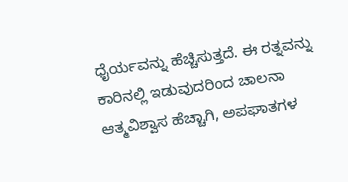ಧೈರ್ಯವನ್ನು ಹೆಚ್ಚಿಸುತ್ತದೆ. ಈ ರತ್ನವನ್ನು ಕಾರಿನಲ್ಲಿ ಇಡುವುದರಿಂದ ಚಾಲನಾ ಆತ್ಮವಿಶ್ವಾಸ ಹೆಚ್ಚಾಗಿ, ಅಪಘಾತಗಳ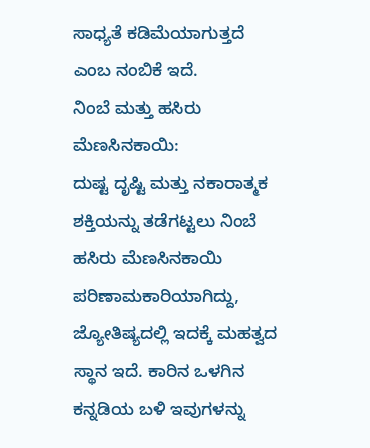ಸಾಧ್ಯತೆ ಕಡಿಮೆಯಾಗುತ್ತದೆ ಎಂಬ ನಂಬಿಕೆ ಇದೆ.
ನಿಂಬೆ ಮತ್ತು ಹಸಿರು ಮೆಣಸಿನಕಾಯಿ:
ದುಷ್ಟ ದೃಷ್ಟಿ ಮತ್ತು ನಕಾರಾತ್ಮಕ ಶಕ್ತಿಯನ್ನು ತಡೆಗಟ್ಟಲು ನಿಂಬೆ ಹಸಿರು ಮೆಣಸಿನಕಾಯಿ ಪರಿಣಾಮಕಾರಿಯಾಗಿದ್ದು, ಜ್ಯೋತಿಷ್ಯದಲ್ಲಿ ಇದಕ್ಕೆ ಮಹತ್ವದ ಸ್ಥಾನ ಇದೆ. ಕಾರಿನ ಒಳಗಿನ ಕನ್ನಡಿಯ ಬಳಿ ಇವುಗಳನ್ನು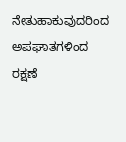ನೇತುಹಾಕುವುದರಿಂದ ಅಪಘಾತಗಳಿಂದ ರಕ್ಷಣೆ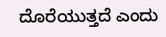ದೊರೆಯುತ್ತದೆ ಎಂದು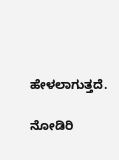ಹೇಳಲಾಗುತ್ತದೆ.

ನೋಡಿರಿ